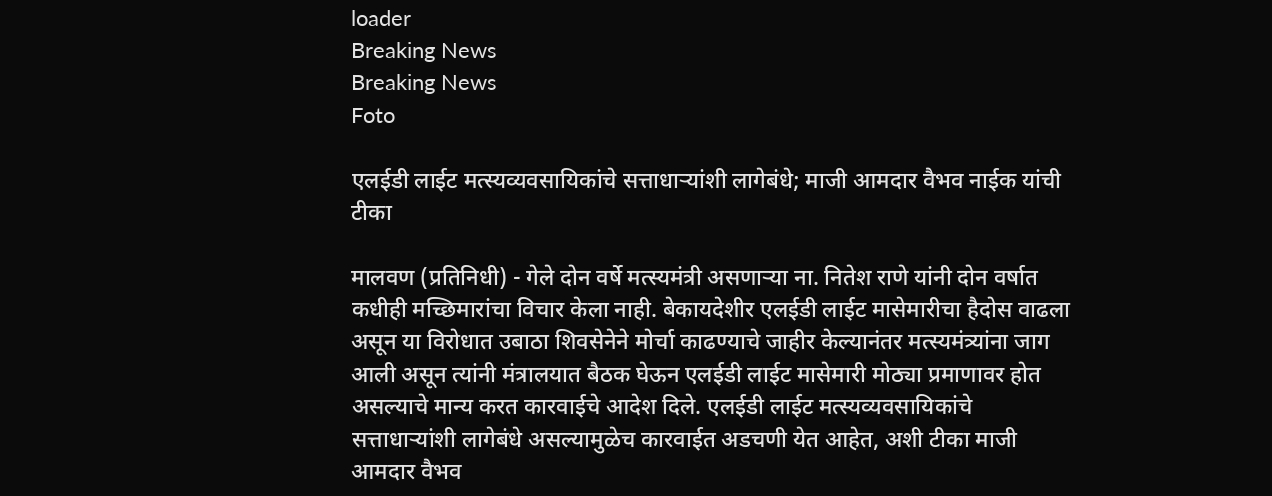loader
Breaking News
Breaking News
Foto

एलईडी लाईट मत्स्यव्यवसायिकांचे सत्ताधाऱ्यांशी लागेबंधे; माजी आमदार वैभव नाईक यांची टीका

मालवण (प्रतिनिधी) - गेले दोन वर्षे मत्स्यमंत्री असणाऱ्या ना. नितेश राणे यांनी दोन वर्षात कधीही मच्छिमारांचा विचार केला नाही. बेकायदेशीर एलईडी लाईट मासेमारीचा हैदोस वाढला असून या विरोधात उबाठा शिवसेनेने मोर्चा काढण्याचे जाहीर केल्यानंतर मत्स्यमंत्र्यांना जाग आली असून त्यांनी मंत्रालयात बैठक घेऊन एलईडी लाईट मासेमारी मोठ्या प्रमाणावर होत असल्याचे मान्य करत कारवाईचे आदेश दिले. एलईडी लाईट मत्स्यव्यवसायिकांचे सत्ताधाऱ्यांशी लागेबंधे असल्यामुळेच कारवाईत अडचणी येत आहेत, अशी टीका माजी आमदार वैभव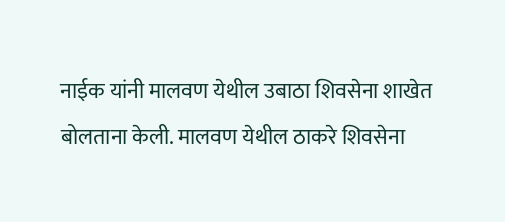नाईक यांनी मालवण येथील उबाठा शिवसेना शाखेत बोलताना केली. मालवण येथील ठाकरे शिवसेना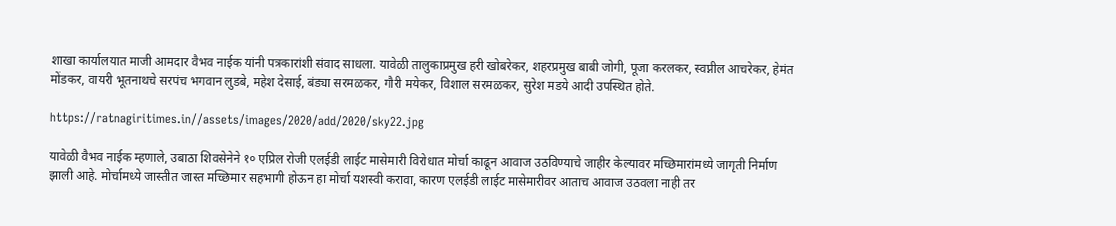शाखा कार्यालयात माजी आमदार वैभव नाईक यांनी पत्रकारांशी संवाद साधला. यावेळी तालुकाप्रमुख हरी खोबरेकर, शहरप्रमुख बाबी जोगी, पूजा करलकर, स्वप्नील आचरेकर, हेमंत मोंडकर, वायरी भूतनाथचे सरपंच भगवान लुडबे, महेश देसाई, बंड्या सरमळकर, गौरी मयेकर, विशाल सरमळकर, सुरेश मडये आदी उपस्थित होते.

https://ratnagiritimes.in//assets/images/2020/add/2020/sky22.jpg

यावेळी वैभव नाईक म्हणाले, उबाठा शिवसेनेने १० एप्रिल रोजी एलईडी लाईट मासेमारी विरोधात मोर्चा काढून आवाज उठविण्याचे जाहीर केल्यावर मच्छिमारांमध्ये जागृती निर्माण झाली आहे. मोर्चामध्ये जास्तीत जास्त मच्छिमार सहभागी होऊन हा मोर्चा यशस्वी करावा, कारण एलईडी लाईट मासेमारीवर आताच आवाज उठवला नाही तर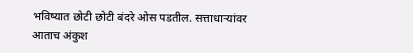भविष्यात छोटी छोटी बंदरे ओस पडतील. सत्ताधाऱ्यांवर आताच अंकुश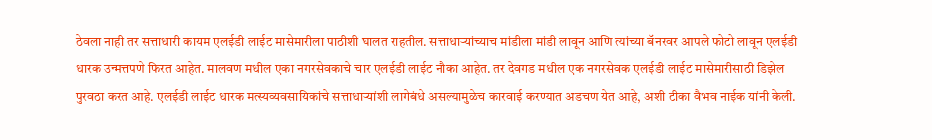ठेवला नाही तर सत्ताधारी कायम एलईडी लाईट मासेमारीला पाठीशी घालत राहतील. सत्ताधाऱ्यांच्याच मांडीला मांडी लावून आणि त्यांच्या बॅनरवर आपले फोटो लावून एलईडी धारक उन्मत्तपणे फिरत आहेत. मालवण मधील एका नगरसेवकाचे चार एलईडी लाईट नौका आहेत. तर देवगड मधील एक नगरसेवक एलईडी लाईट मासेमारीसाठी डिझेल पुरवठा करत आहे. एलईडी लाईट धारक मत्स्यव्यवसायिकांचे सत्ताधाऱ्यांशी लागेबंधे असल्यामुळेच कारवाई करण्यात अडचण येत आहे, अशी टीका वैभव नाईक यांनी केली.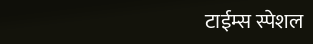टाईम्स स्पेशल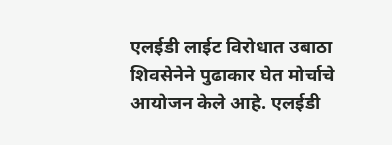एलईडी लाईट विरोधात उबाठा शिवसेनेने पुढाकार घेत मोर्चाचे आयोजन केले आहे. एलईडी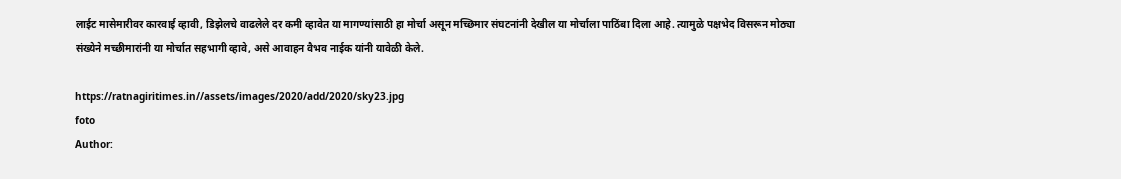लाईट मासेमारीवर कारवाई व्हावी, डिझेलचे वाढलेले दर कमी व्हावेत या मागण्यांसाठी हा मोर्चा असून मच्छिमार संघटनांनी देखील या मोर्चाला पाठिंबा दिला आहे. त्यामुळे पक्षभेद विसरून मोठ्या संख्येने मच्छीमारांनी या मोर्चात सहभागी व्हावे, असे आवाहन वैभव नाईक यांनी यावेळी केले.

https://ratnagiritimes.in//assets/images/2020/add/2020/sky23.jpg
foto
Author: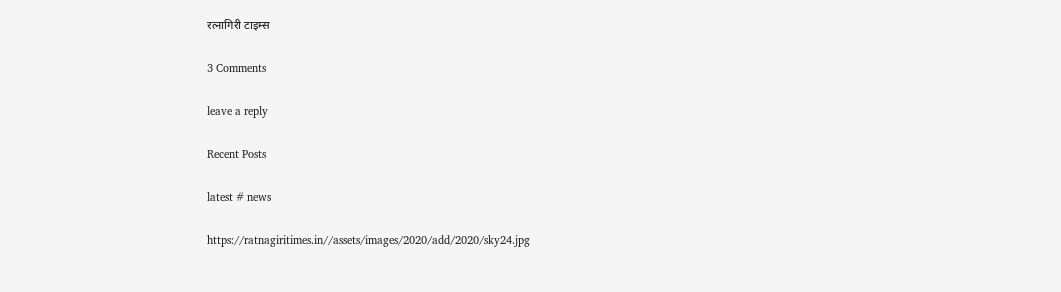रत्नागिरी टाइम्स

3 Comments

leave a reply

Recent Posts

latest # news

https://ratnagiritimes.in//assets/images/2020/add/2020/sky24.jpg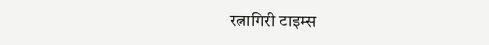रत्नागिरी टाइम्स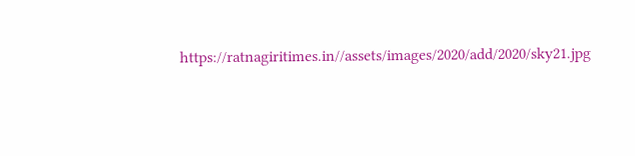https://ratnagiritimes.in//assets/images/2020/add/2020/sky21.jpg